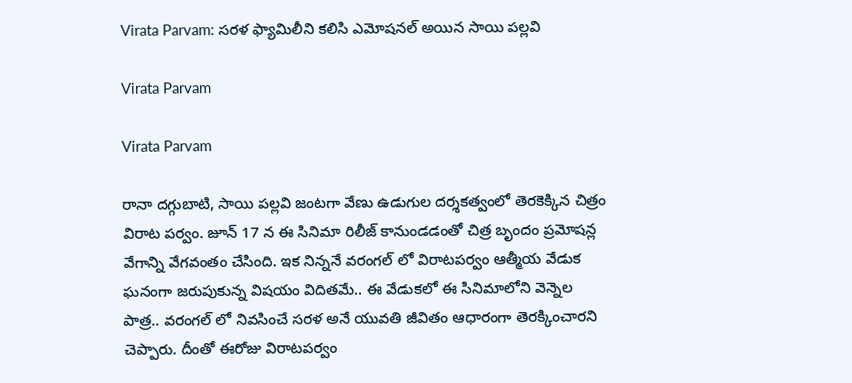Virata Parvam: సరళ ఫ్యామిలీని కలిసి ఎమోషనల్ అయిన సాయి పల్లవి

Virata Parvam

Virata Parvam

రానా దగ్గుబాటి, సాయి పల్లవి జంటగా వేణు ఉడుగుల దర్శకత్వంలో తెరకెక్కిన చిత్రం విరాట పర్వం. జూన్ 17 న ఈ సినిమా రిలీజ్ కానుండడంతో చిత్ర బృందం ప్రమోషన్ల వేగాన్ని వేగవంతం చేసింది. ఇక నిన్ననే వరంగల్ లో విరాటపర్వం ఆత్మీయ వేడుక ఘనంగా జరుపుకున్న విషయం విదితమే.. ఈ వేడుకలో ఈ సినిమాలోని వెన్నెల పాత్ర.. వరంగల్ లో నివసించే సరళ అనే యువతి జీవితం ఆధారంగా తెరక్కించారని చెప్పారు. దీంతో ఈరోజు విరాటపర్వం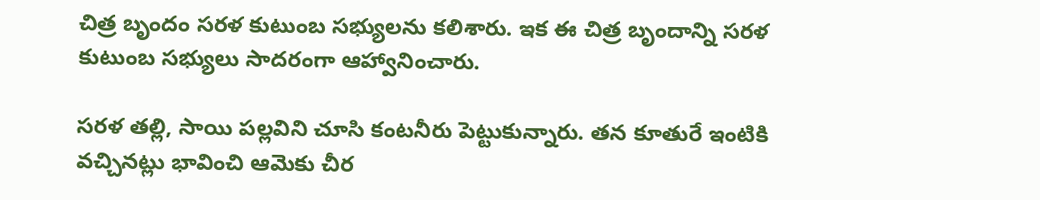చిత్ర బృందం సరళ కుటుంబ సభ్యులను కలిశారు. ఇక ఈ చిత్ర బృందాన్ని సరళ కుటుంబ సభ్యులు సాదరంగా ఆహ్వానించారు.

సరళ తల్లి, సాయి పల్లవిని చూసి కంటనీరు పెట్టుకున్నారు. తన కూతురే ఇంటికి వచ్చినట్లు భావించి ఆమెకు చీర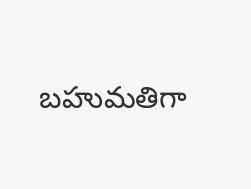బహుమతిగా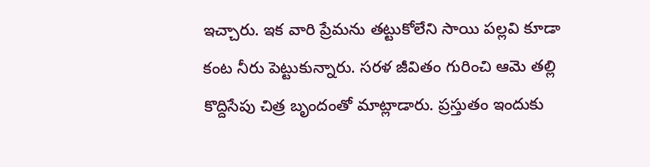ఇచ్చారు. ఇక వారి ప్రేమను తట్టుకోలేని సాయి పల్లవి కూడా కంట నీరు పెట్టుకున్నారు. సరళ జీవితం గురించి ఆమె తల్లి కొద్దిసేపు చిత్ర బృందంతో మాట్లాడారు. ప్రస్తుతం ఇందుకు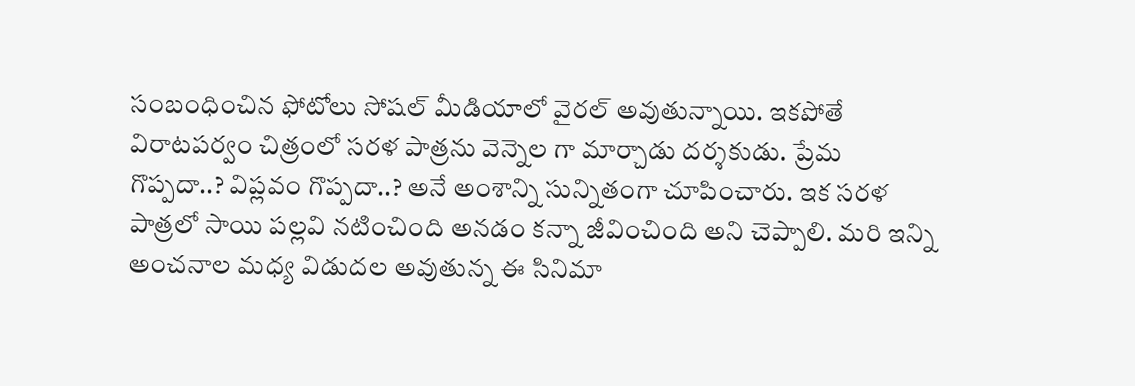సంబంధించిన ఫోటోలు సోషల్ మీడియాలో వైరల్ అవుతున్నాయి. ఇకపోతే విరాటపర్వం చిత్రంలో సరళ పాత్రను వెన్నెల గా మార్చాడు దర్శకుడు. ప్రేమ గొప్పదా..? విప్లవం గొప్పదా..? అనే అంశాన్ని సున్నితంగా చూపించారు. ఇక సరళ పాత్రలో సాయి పల్లవి నటించింది అనడం కన్నా జీవించింది అని చెప్పాలి. మరి ఇన్ని అంచనాల మధ్య విడుదల అవుతున్న ఈ సినిమా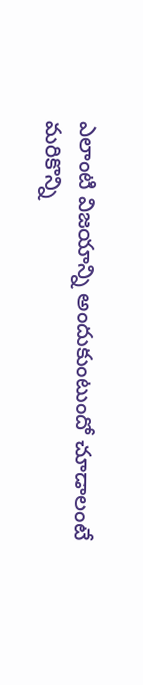ఎలాంటి విజయాన్ని అందుకుంటుందో చూడాలంటే మరికొన్ని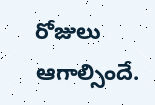రోజులు ఆగాల్సిందే.